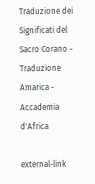Traduzione dei Significati del Sacro Corano - Traduzione Amarica - Accademia d'Africa

external-link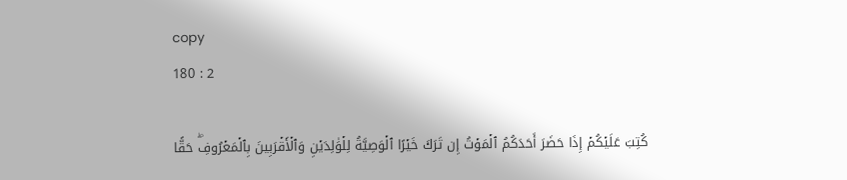copy
180 : 2

كُتِبَ عَلَيۡكُمۡ إِذَا حَضَرَ أَحَدَكُمُ ٱلۡمَوۡتُ إِن تَرَكَ خَيۡرًا ٱلۡوَصِيَّةُ لِلۡوَٰلِدَيۡنِ وَٱلۡأَقۡرَبِينَ بِٱلۡمَعۡرُوفِۖ حَقًّا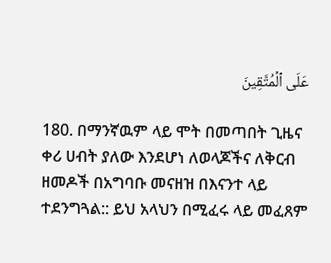عَلَى ٱلۡمُتَّقِينَ

180. በማንኛዉም ላይ ሞት በመጣበት ጊዜና ቀሪ ሀብት ያለው እንደሆነ ለወላጆችና ለቅርብ ዘመዶች በአግባቡ መናዘዝ በእናንተ ላይ ተደንግጓል:: ይህ አላህን በሚፈሩ ላይ መፈጸም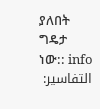ያለበት ግዴታ ነው:: info
التفاسير: